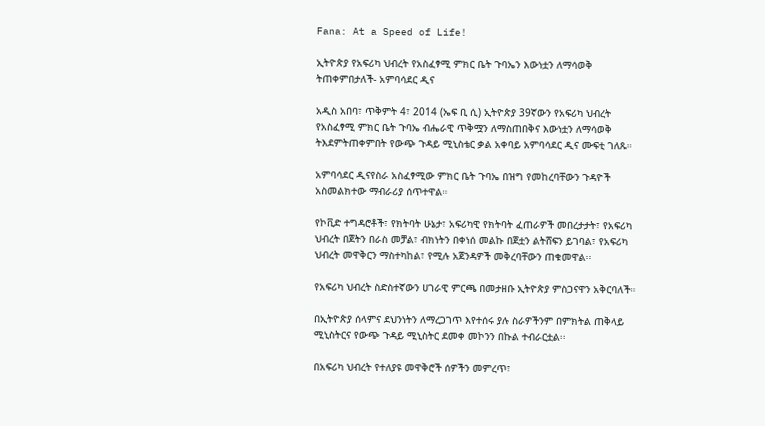Fana: At a Speed of Life!

ኢትዮጵያ የአፍሪካ ህብረት የአስፈፃሚ ምክር ቤት ጉባኤን እውነቷን ለማሳወቅ ትጠቀምበታለች- አምባሳደር ዲና

አዲስ አበባ፣ ጥቅምት 4፣ 2014 (ኤፍ ቢ ሲ) ኢትዮጵያ 39ኛውን የአፍሪካ ህብረት የአስፈፃሚ ምክር ቤት ጉባኤ ብሔራዊ ጥቅሟን ለማስጠበቅና እውነቷን ለማሳወቅ ትእደምትጠቀምበት የውጭ ጉዳይ ሚኒስቴር ቃል አቀባይ አምባሳደር ዲና ሙፍቲ ገለጹ።

አምባሳደር ዲናየስራ አስፈፃሚው ምክር ቤት ጉባኤ በዝግ የመከረባቸውን ጉዳዮች አስመልክተው ማብራሪያ ሰጥተዋል።

የኮቪድ ተግዳሮቶች፣ የክትባት ሁኔታ፣ አፍሪካዊ የክትባት ፈጠራዎች መበረታታት፣ የአፍሪካ ህብረት በጀትን በራስ መቻል፣ ብክነትን በቀነሰ መልኩ በጀቷን ልትሸፍን ይገባል፣ የአፍሪካ ህብረት መዋቅርን ማስተካከል፣ የሚሉ አጀንዳዎች መቅረባቸውን ጠቁመዋል፡፡

የአፍሪካ ህብረት ስድስተኛውን ሀገራዊ ምርጫ በመታዘቡ ኢትዮጵያ ምስጋናዋን አቅርባለች።

በኢትዮጵያ ሰላምና ደህንነትን ለማረጋገጥ እየተሰሩ ያሉ ስራዎችንም በምክትል ጠቅላይ ሚኒስትርና የውጭ ጉዳይ ሚኒስትር ደመቀ መኮንን በኩል ተብራርቷል፡፡

በአፍሪካ ህብረት የተለያዩ መዋቅሮች ሰዎችን መምረጥ፣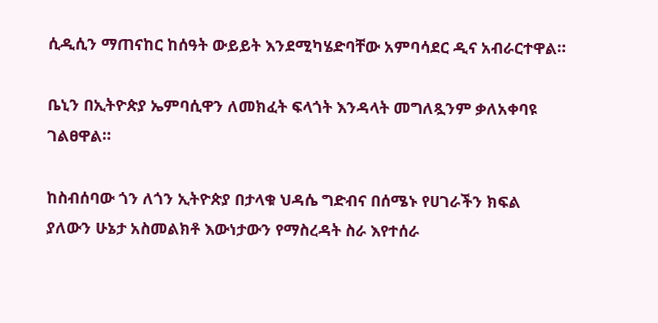ሲዲሲን ማጠናከር ከሰዓት ውይይት እንደሚካሄድባቸው አምባሳደር ዲና አብራርተዋል።

ቤኒን በኢትዮጵያ ኤምባሲዋን ለመክፈት ፍላጎት እንዳላት መግለጿንም ቃለአቀባዩ ገልፀዋል።

ከስብሰባው ጎን ለጎን ኢትዮጵያ በታላቁ ህዳሴ ግድብና በሰሜኑ የሀገራችን ክፍል ያለውን ሁኔታ አስመልክቶ እውነታውን የማስረዳት ስራ እየተሰራ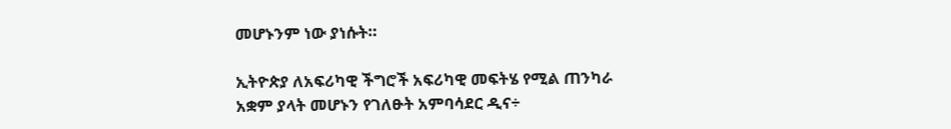መሆኑንም ነው ያነሱት።

ኢትዮጵያ ለአፍሪካዊ ችግሮች አፍሪካዊ መፍትሄ የሚል ጠንካራ አቋም ያላት መሆኑን የገለፁት አምባሳደር ዲና÷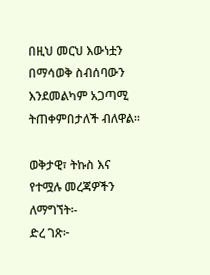በዚህ መርህ እውነቷን በማሳወቅ ስብሰባውን እንደመልካም አጋጣሚ ትጠቀምበታለች ብለዋል።

ወቅታዊ፣ ትኩስ እና የተሟሉ መረጃዎችን ለማግኘት፡-
ድረ ገጽ፦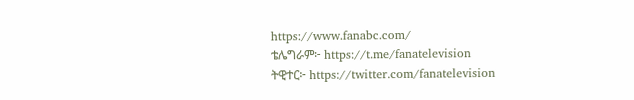https://www.fanabc.com/
ቴሌግራም፦ https://t.me/fanatelevision
ትዊተር፦ https://twitter.com/fanatelevision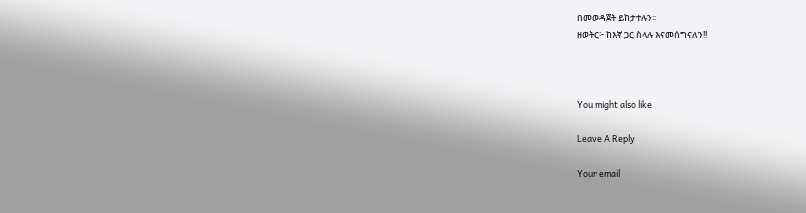በመወዳጀት ይከታተሉን፡፡
ዘወትር፦ ከእኛ ጋር ስላሉ እናመሰግናለን!!



You might also like

Leave A Reply

Your email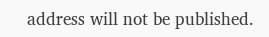address will not be published.